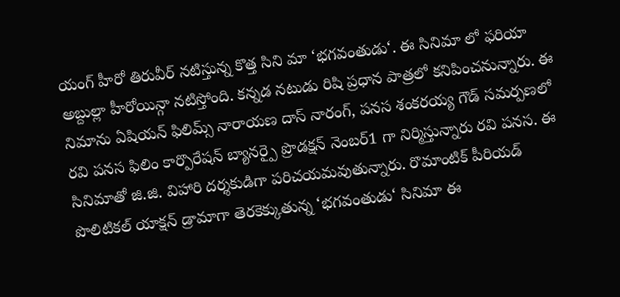యంగ్ హీరో తిరువీర్ నటిస్తున్న కొత్త సిని మా ‘భగవంతుడు‘. ఈ సినిమా లో ఫరియా అబ్దుల్లా హీరోయిన్గా నటిస్తోంది. కన్నడ నటుడు రిషి ప్రధాన పాత్రలో కనిపించనున్నారు. ఈ నిమాను ఏషియన్ ఫిలిమ్స్ నారాయణ దాస్ నారంగ్, పనస శంకరయ్య గౌడ్ సమర్పణలో రవి పనస ఫిలిం కార్పొరేషన్ బ్యానర్పై ప్రొడక్షన్ నెంబర్1 గా నిర్మిస్తున్నారు రవి పనస. ఈ సినిమాతో జి.జి. విహారి దర్శకుడిగా పరిచయమవుతున్నారు. రొమాంటిక్ పీరియడ్ పొలిటికల్ యాక్షన్ డ్రామాగా తెరకెక్కుతున్న ‘భగవంతుడు‘ సినిమా ఈ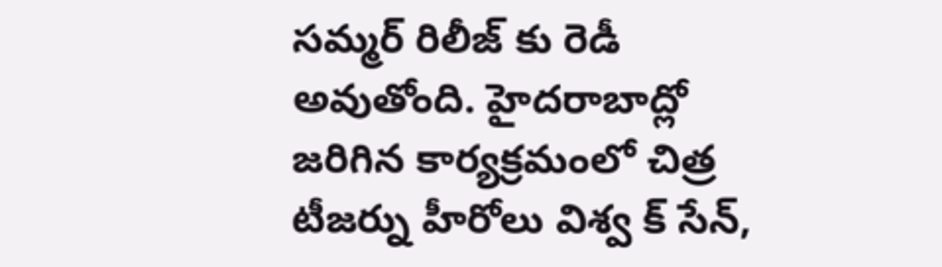సమ్మర్ రిలీజ్ కు రెడీ అవుతోంది. హైదరాబాద్లో జరిగిన కార్యక్రమంలో చిత్ర టీజర్ను హీరోలు విశ్వ క్ సేన్,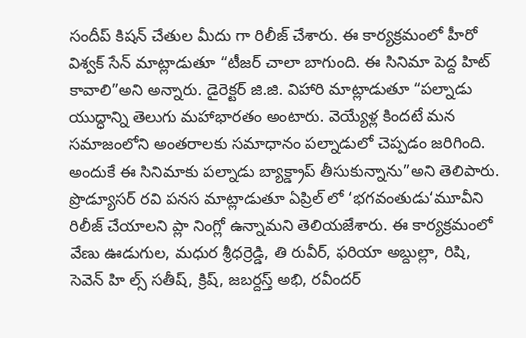సందీప్ కిషన్ చేతుల మీదు గా రిలీజ్ చేశారు. ఈ కార్యక్రమంలో హీరో విశ్వక్ సేన్ మాట్లాడుతూ “టీజర్ చాలా బాగుంది. ఈ సినిమా పెద్ద హిట్ కావాలి”అని అన్నారు. డైరెక్టర్ జి.జి. విహారి మాట్లాడుతూ “పల్నాడు యుద్ధాన్ని తెలుగు మహాభారతం అంటారు. వెయ్యేళ్ల కిందటే మన సమాజంలోని అంతరాలకు సమాధానం పల్నాడులో చెప్పడం జరిగింది. అందుకే ఈ సినిమాకు పల్నాడు బ్యాక్డ్రాప్ తీసుకున్నాను”అని తెలిపారు. ప్రొడ్యూసర్ రవి పనస మాట్లాడుతూ ఏప్రిల్ లో ‘భగవంతుడు‘మూవీని రిలీజ్ చేయాలని ప్లా నింగ్లో ఉన్నామని తెలియజేశారు. ఈ కార్యక్రమంలో వేణు ఊడుగుల, మధుర శ్రీధర్రెడ్డి, తి రువీర్, ఫరియా అబ్దుల్లా, రిషి, సెవెన్ హి ల్స్ సతీష్, క్రిష్, జబర్దస్త్ అభి, రవీందర్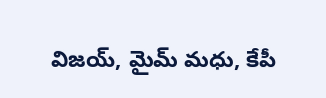విజయ్, మైమ్ మధు, కేపీ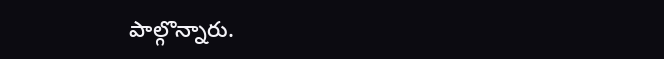పాల్గొన్నారు.